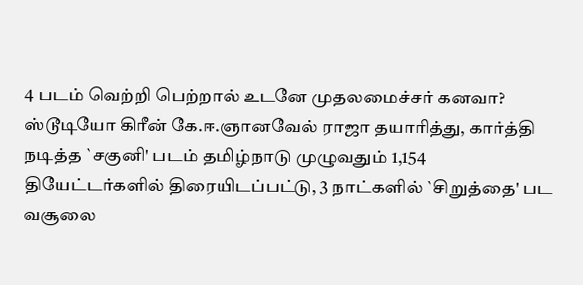4 படம் வெற்றி பெற்றால் உடனே முதலமைச்சர் கனவா?
ஸ்டூடியோ கிரீன் கே.ஈ.ஞானவேல் ராஜா தயாரித்து, கார்த்தி நடித்த `சகுனி' படம் தமிழ்நாடு முழுவதும் 1,154 தியேட்டர்களில் திரையிடப்பட்டு, 3 நாட்களில் `சிறுத்தை' பட வசூலை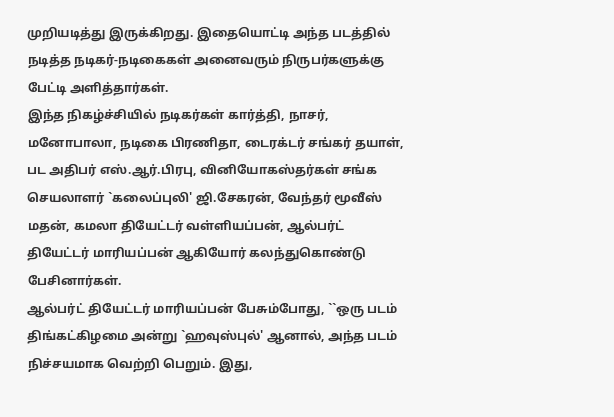முறியடித்து இருக்கிறது. இதையொட்டி அந்த படத்தில் நடித்த நடிகர்-நடிகைகள் அனைவரும் நிருபர்களுக்கு பேட்டி அளித்தார்கள்.
இந்த நிகழ்ச்சியில் நடிகர்கள் கார்த்தி, நாசர், மனோபாலா, நடிகை பிரணிதா, டைரக்டர் சங்கர் தயாள், பட அதிபர் எஸ்.ஆர்.பிரபு, வினியோகஸ்தர்கள் சங்க செயலாளர் `கலைப்புலி' ஜி.சேகரன், வேந்தர் மூவீஸ் மதன், கமலா தியேட்டர் வள்ளியப்பன், ஆல்பர்ட் தியேட்டர் மாரியப்பன் ஆகியோர் கலந்துகொண்டு பேசினார்கள்.
ஆல்பர்ட் தியேட்டர் மாரியப்பன் பேசும்போது, ``ஒரு படம் திங்கட்கிழமை அன்று `ஹவுஸ்புல்' ஆனால், அந்த படம் நிச்சயமாக வெற்றி பெறும். இது,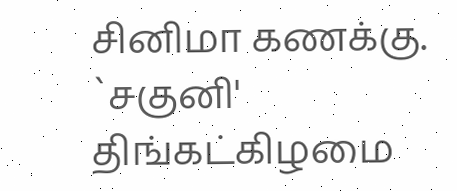சினிமா கணக்கு. `சகுனி' திங்கட்கிழமை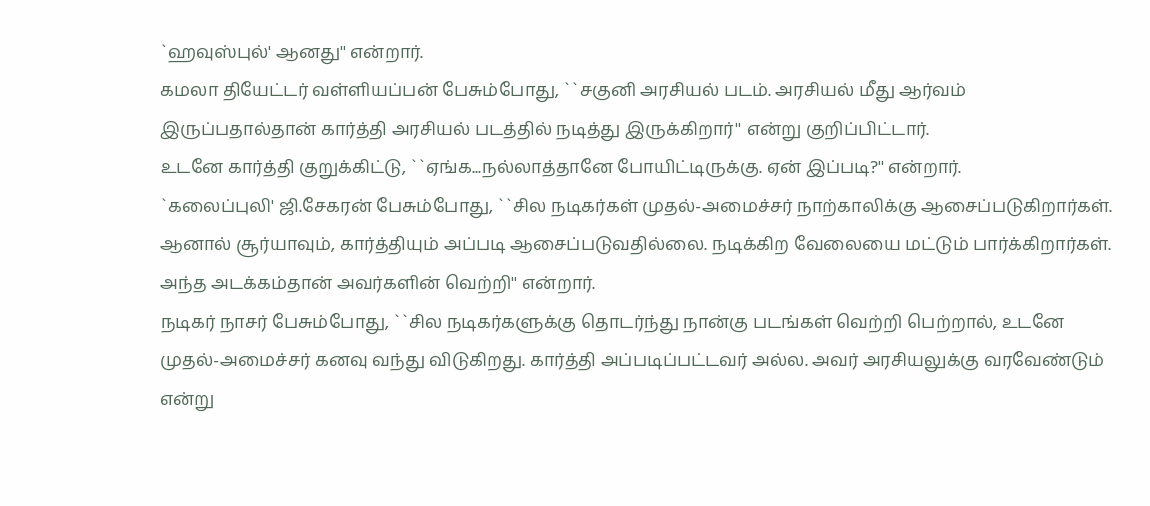`ஹவுஸ்புல்' ஆனது'' என்றார்.
கமலா தியேட்டர் வள்ளியப்பன் பேசும்போது, ``சகுனி அரசியல் படம். அரசியல் மீது ஆர்வம் இருப்பதால்தான் கார்த்தி அரசியல் படத்தில் நடித்து இருக்கிறார்'' என்று குறிப்பிட்டார்.
உடனே கார்த்தி குறுக்கிட்டு, ``ஏங்க...நல்லாத்தானே போயிட்டிருக்கு. ஏன் இப்படி?'' என்றார்.
`கலைப்புலி' ஜி.சேகரன் பேசும்போது, ``சில நடிகர்கள் முதல்-அமைச்சர் நாற்காலிக்கு ஆசைப்படுகிறார்கள். ஆனால் சூர்யாவும், கார்த்தியும் அப்படி ஆசைப்படுவதில்லை. நடிக்கிற வேலையை மட்டும் பார்க்கிறார்கள். அந்த அடக்கம்தான் அவர்களின் வெற்றி'' என்றார்.
நடிகர் நாசர் பேசும்போது, ``சில நடிகர்களுக்கு தொடர்ந்து நான்கு படங்கள் வெற்றி பெற்றால், உடனே முதல்-அமைச்சர் கனவு வந்து விடுகிறது. கார்த்தி அப்படிப்பட்டவர் அல்ல. அவர் அரசியலுக்கு வரவேண்டும் என்று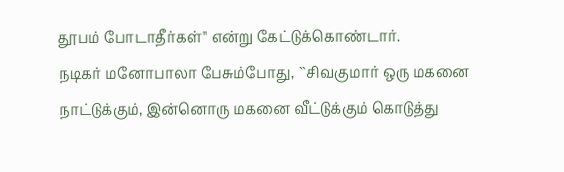தூபம் போடாதீர்கள்'' என்று கேட்டுக்கொண்டார்.
நடிகர் மனோபாலா பேசும்போது, ``சிவகுமார் ஒரு மகனை நாட்டுக்கும், இன்னொரு மகனை வீட்டுக்கும் கொடுத்து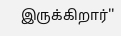இருக்கிறார்''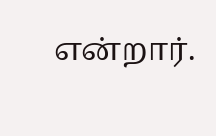என்றார்.